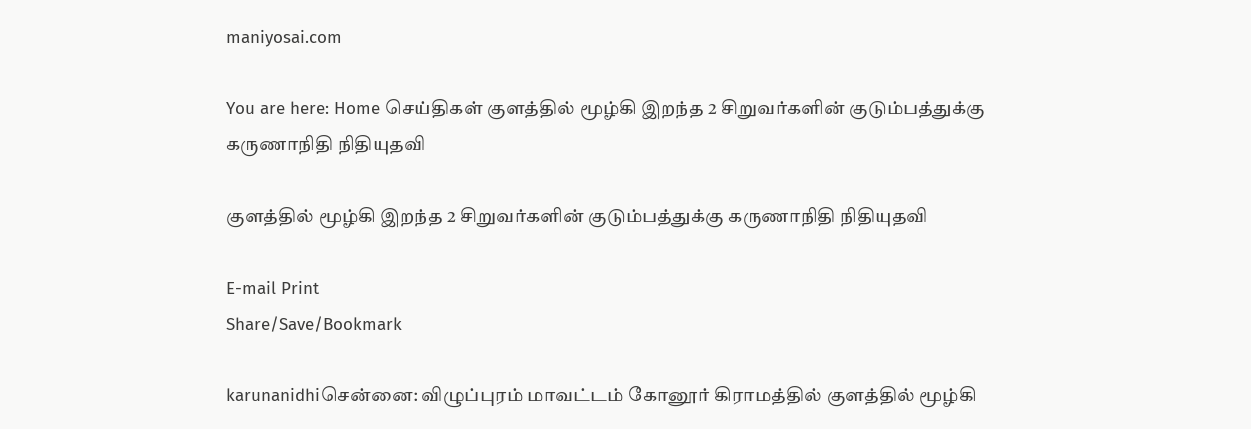maniyosai.com

You are here: Home செய்திகள் குள‌த்தில் மூ‌ழ்‌கி இற‌ந்த 2 சிறுவ‌‌‌ர்க‌ளி‌ன் குடு‌‌ம்ப‌த்‌து‌க்கு கருணா‌நி‌தி ‌நி‌தியுத‌வி

குள‌த்தில் மூ‌ழ்‌கி இற‌ந்த 2 சிறுவ‌‌‌ர்க‌ளி‌ன் குடு‌‌ம்ப‌த்‌து‌க்கு கருணா‌நி‌தி ‌நி‌தியுத‌வி

E-mail Print
Share/Save/Bookmark

karunanidhiசென்னை: விழுப்புரம் மாவ‌ட்‌ட‌ம் கோனூர் கிராமத்தில் குளத்தில் மூழ்கி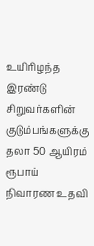உயிரிழந்த இரண்டு சிறுவர்களின் குடும்பங்களுக்கு தலா 50 ஆயிரம் ரூபாய் நிவாரண உதவி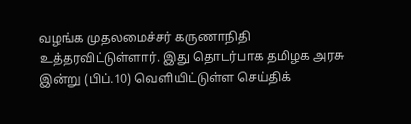வழங்க முதலமைச்சர் கருணாநிதி உத்தரவிட்டுள்ளார். இது தொட‌ர்பாக தமிழக அரசு இ‌ன்று (பிப்.10) வெளியிட்டுள்ள செய்திக்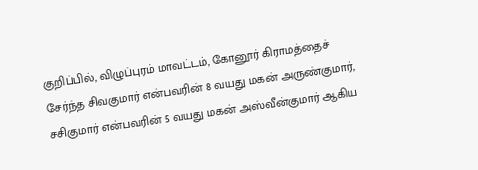குறிப்பில், விழுப்புரம் மாவட்டம், கோனூர் கிராமத்தைச் சேர்ந்த சிவகுமார் என்பவரின் 8 வயது மகன் அருண்குமார், சசிகுமார் என்பவரின் 5 வயது மகன் அஸ்வீன்குமார் ஆகிய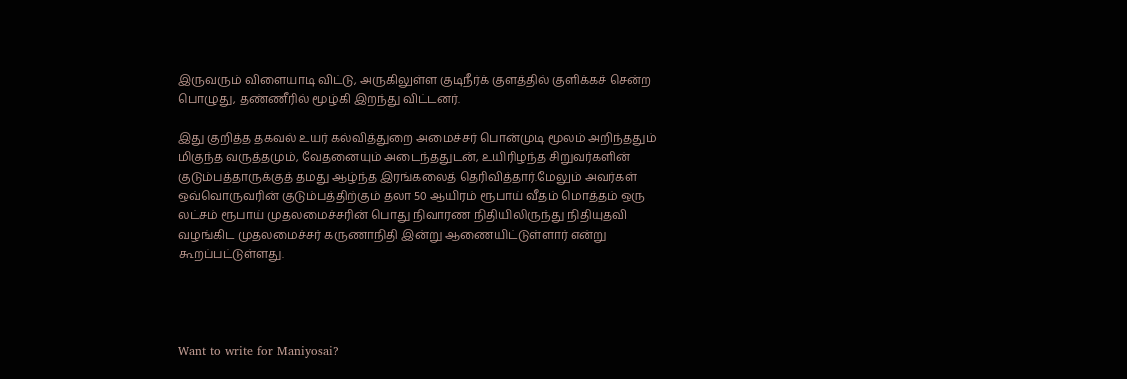இருவரும் விளையாடி விட்டு, அருகிலுள்ள குடிநீர்க் குளத்தில் குளிக்கச் சென்ற பொழுது, தண்ணீரில் மூழ்கி இறந்து விட்டனர்.

இது குறித்த தகவல் உயர் கல்வித்துறை அமைச்சர் பொன்முடி மூலம் அறிந்ததும் மிகுந்த வருத்தமும், வேதனையும் அடைந்ததுடன், உயிரிழந்த சிறுவர்களின் குடும்பத்தாருக்குத் தமது ஆழ்ந்த இரங்கலைத் தெரிவித்தா‌ர்.மேலு‌ம் அவர்கள் ஒவ்வொருவரின் குடும்பத்திற்கும் தலா 50 ஆயிரம் ரூபாய் வீதம் மொத்தம் ஒரு லட்சம் ரூபாய் முதலமைச்சரின் பொது நிவாரண நிதியிலிருந்து நிதியுதவி வழங்கிட முதலமைச்சர் கருணாநிதி இன்று ஆணையிட்டுள்ளார் எ‌ன்று கூறப்பட்டுள்ளது.




Want to write for Maniyosai?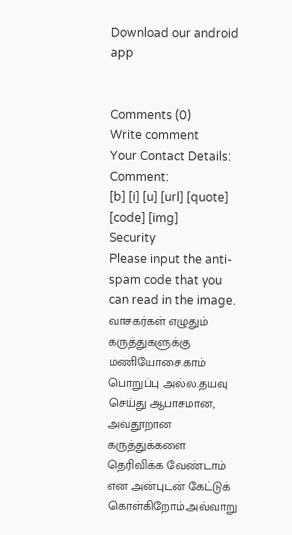Download our android app


Comments (0)
Write comment
Your Contact Details:
Comment:
[b] [i] [u] [url] [quote] [code] [img]
Security
Please input the anti-spam code that you can read in the image.
வாசகர்கள் எழுதும் கருத்துகளுக்கு மணியோசை.காம் பொறுப்பு அல்ல.தயவு செய்து ஆபாசமான, அவதூறான கருத்துக்களை தெரிவிக்க வேண்டாம் என அன்புடன் கேட்டுக் கொள்கிறோம்.அவ்வாறு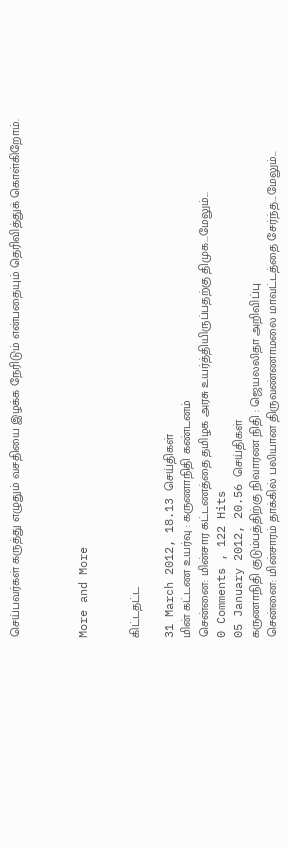செய்பவர்கள் கருத்து எழுதும் வசதியை இழக்க நேரிடும் என்பதையும் தெரிவித்துக் கொள்கிறோம்.



More and More


கிட்டதட்ட

31 March 2012, 18.13 செய்திகள்
மின் கட்டண உயர்வு : கருணாநிதி கண்டனம்
சென்னை: மின்சார கட்டணத்தை தமிழக அரசு உயர்த்தியிருப்பதற்கு திமுக...மேலும்...
0 Comments , 122 Hits
05 January 2012, 20.56 செய்திகள்
கருணாநிதி குடும்பத்திற்கு நிவாரண நிதி : ஜெயலலிதா அறிவிப்பு
சென்னை: மின்சாரம் தாக்கில் பலியான திருவண்ணாமலை மாவட்டத்தை சேர்ந்த...மேலும்...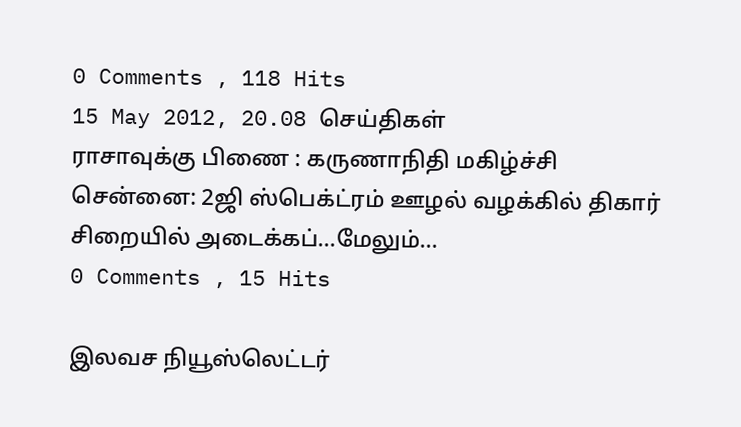0 Comments , 118 Hits
15 May 2012, 20.08 செய்திகள்
ராசாவுக்கு பிணை : கருணாநிதி மகிழ்ச்சி
சென்னை: 2ஜி ஸ்பெக்ட்ரம் ஊழல் வழக்கில் திகார் சிறையில் அடைக்கப்...மேலும்...
0 Comments , 15 Hits

இலவச நியூஸ்லெட்டர்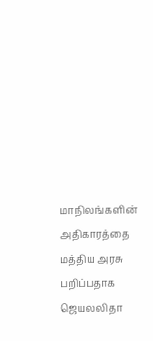மாநிலங்களின் அதிகாரத்தை மத்திய அரசு பறிப்பதாக ஜெயலலிதா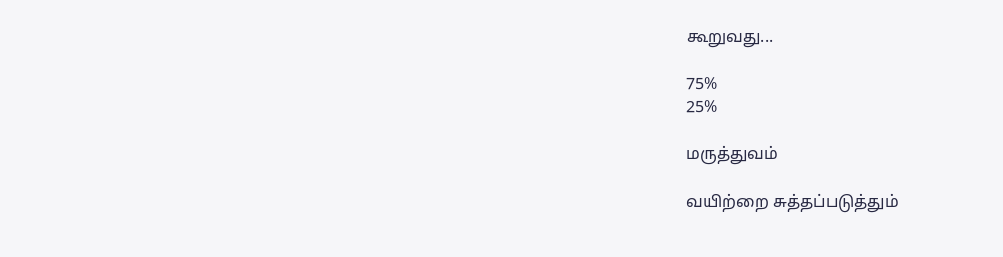கூறுவது...

75%
25%

மருத்துவம்

வயிற்றை சுத்தப்படுத்தும்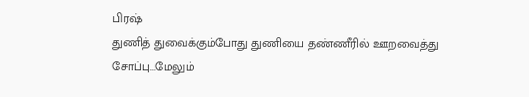பிரஷ்
துணித் துவைக்கும்போது துணியை தண்ணீரில் ஊறவைத்து சோப்பு...மேலும்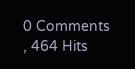0 Comments , 464 Hits